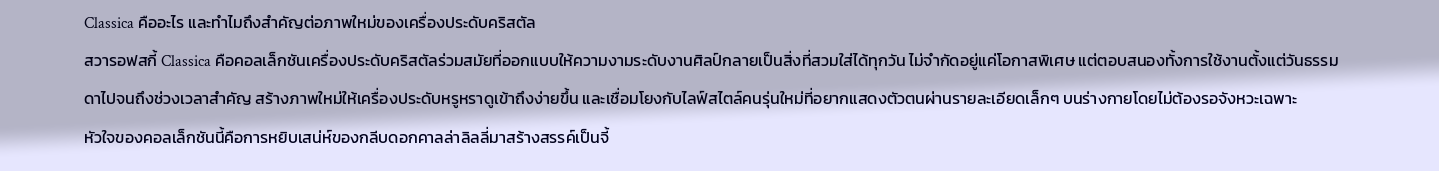Classica คืออะไร และทำไมถึงสำคัญต่อภาพใหม่ของเครื่องประดับคริสตัล
สวารอฟสกี้ Classica คือคอลเล็กชันเครื่องประดับคริสตัลร่วมสมัยที่ออกแบบให้ความงามระดับงานศิลป์กลายเป็นสิ่งที่สวมใส่ได้ทุกวัน ไม่จำกัดอยู่แค่โอกาสพิเศษ แต่ตอบสนองทั้งการใช้งานตั้งแต่วันธรรมดาไปจนถึงช่วงเวลาสำคัญ สร้างภาพใหม่ให้เครื่องประดับหรูหราดูเข้าถึงง่ายขึ้น และเชื่อมโยงกับไลฟ์สไตล์คนรุ่นใหม่ที่อยากแสดงตัวตนผ่านรายละเอียดเล็กๆ บนร่างกายโดยไม่ต้องรอจังหวะเฉพาะ
หัวใจของคอลเล็กชันนี้คือการหยิบเสน่ห์ของกลีบดอกคาลล่าลิลลี่มาสร้างสรรค์เป็นจี้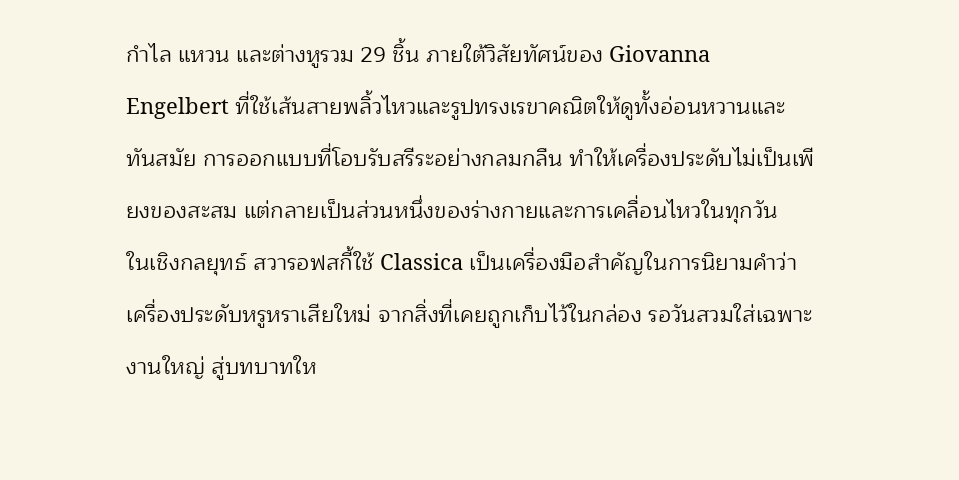กำไล แหวน และต่างหูรวม 29 ชิ้น ภายใต้วิสัยทัศน์ของ Giovanna Engelbert ที่ใช้เส้นสายพลิ้วไหวและรูปทรงเรขาคณิตให้ดูทั้งอ่อนหวานและทันสมัย การออกแบบที่โอบรับสรีระอย่างกลมกลืน ทำให้เครื่องประดับไม่เป็นเพียงของสะสม แต่กลายเป็นส่วนหนึ่งของร่างกายและการเคลื่อนไหวในทุกวัน
ในเชิงกลยุทธ์ สวารอฟสกี้ใช้ Classica เป็นเครื่องมือสำคัญในการนิยามคำว่าเครื่องประดับหรูหราเสียใหม่ จากสิ่งที่เคยถูกเก็บไว้ในกล่อง รอวันสวมใส่เฉพาะงานใหญ่ สู่บทบาทให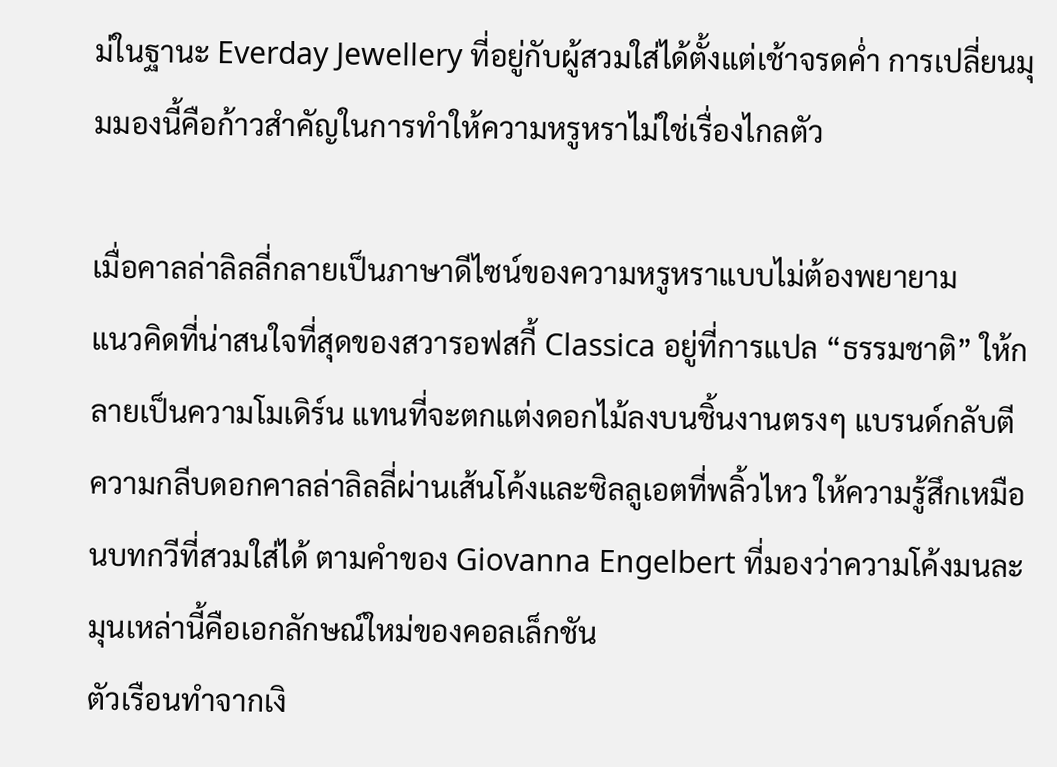ม่ในฐานะ Everday Jewellery ที่อยู่กับผู้สวมใส่ได้ตั้งแต่เช้าจรดค่ำ การเปลี่ยนมุมมองนี้คือก้าวสำคัญในการทำให้ความหรูหราไม่ใช่เรื่องไกลตัว

เมื่อคาลล่าลิลลี่กลายเป็นภาษาดีไซน์ของความหรูหราแบบไม่ต้องพยายาม
แนวคิดที่น่าสนใจที่สุดของสวารอฟสกี้ Classica อยู่ที่การแปล “ธรรมชาติ” ให้กลายเป็นความโมเดิร์น แทนที่จะตกแต่งดอกไม้ลงบนชิ้นงานตรงๆ แบรนด์กลับตีความกลีบดอกคาลล่าลิลลี่ผ่านเส้นโค้งและซิลลูเอตที่พลิ้วไหว ให้ความรู้สึกเหมือนบทกวีที่สวมใส่ได้ ตามคำของ Giovanna Engelbert ที่มองว่าความโค้งมนละมุนเหล่านี้คือเอกลักษณ์ใหม่ของคอลเล็กชัน
ตัวเรือนทำจากเงิ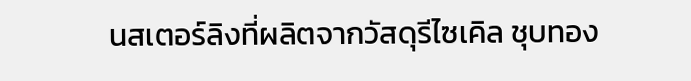นสเตอร์ลิงที่ผลิตจากวัสดุรีไซเคิล ชุบทอง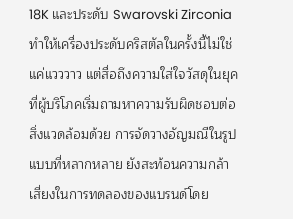18K และประดับ Swarovski Zirconia ทำให้เครื่องประดับคริสตัลในครั้งนี้ไม่ใช่แค่แวววาว แต่สื่อถึงความใส่ใจวัสดุในยุคที่ผู้บริโภคเริ่มถามหาความรับผิดชอบต่อสิ่งแวดล้อมด้วย การจัดวางอัญมณีในรูปแบบที่หลากหลาย ยังสะท้อนความกล้าเสี่ยงในการทดลองของแบรนด์โดย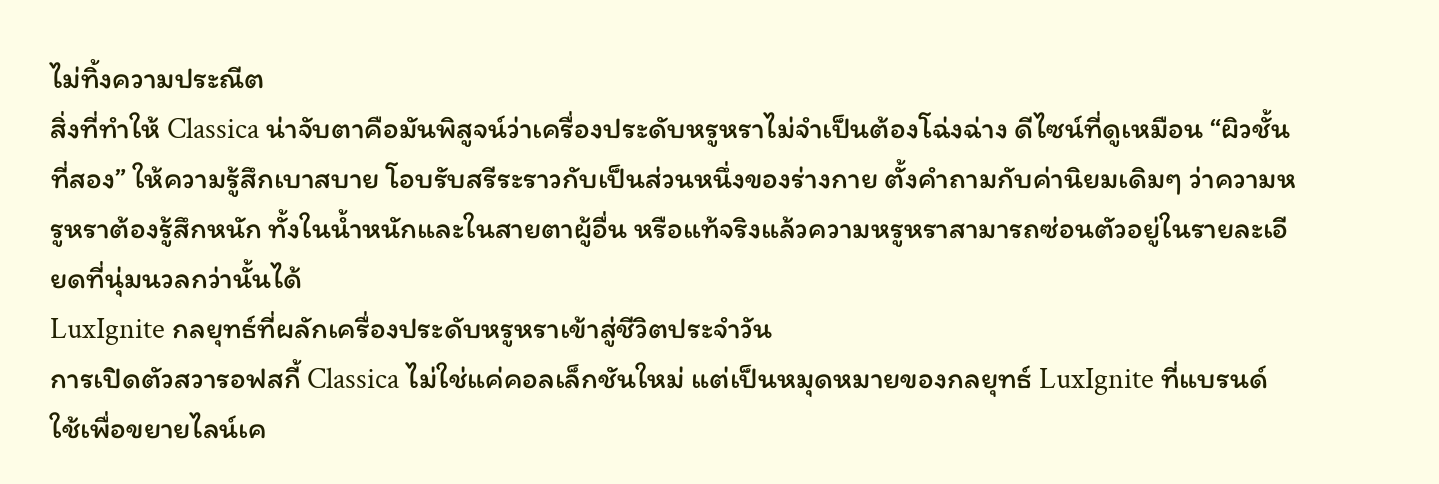ไม่ทิ้งความประณีต
สิ่งที่ทำให้ Classica น่าจับตาคือมันพิสูจน์ว่าเครื่องประดับหรูหราไม่จำเป็นต้องโฉ่งฉ่าง ดีไซน์ที่ดูเหมือน “ผิวชั้นที่สอง” ให้ความรู้สึกเบาสบาย โอบรับสรีระราวกับเป็นส่วนหนึ่งของร่างกาย ตั้งคำถามกับค่านิยมเดิมๆ ว่าความหรูหราต้องรู้สึกหนัก ทั้งในน้ำหนักและในสายตาผู้อื่น หรือแท้จริงแล้วความหรูหราสามารถซ่อนตัวอยู่ในรายละเอียดที่นุ่มนวลกว่านั้นได้
LuxIgnite กลยุทธ์ที่ผลักเครื่องประดับหรูหราเข้าสู่ชีวิตประจำวัน
การเปิดตัวสวารอฟสกี้ Classica ไม่ใช่แค่คอลเล็กชันใหม่ แต่เป็นหมุดหมายของกลยุทธ์ LuxIgnite ที่แบรนด์ใช้เพื่อขยายไลน์เค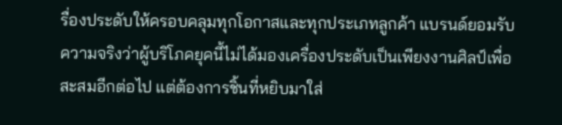รื่องประดับให้ครอบคลุมทุกโอกาสและทุกประเภทลูกค้า แบรนด์ยอมรับความจริงว่าผู้บริโภคยุคนี้ไม่ได้มองเครื่องประดับเป็นเพียงงานศิลป์เพื่อสะสมอีกต่อไป แต่ต้องการชิ้นที่หยิบมาใส่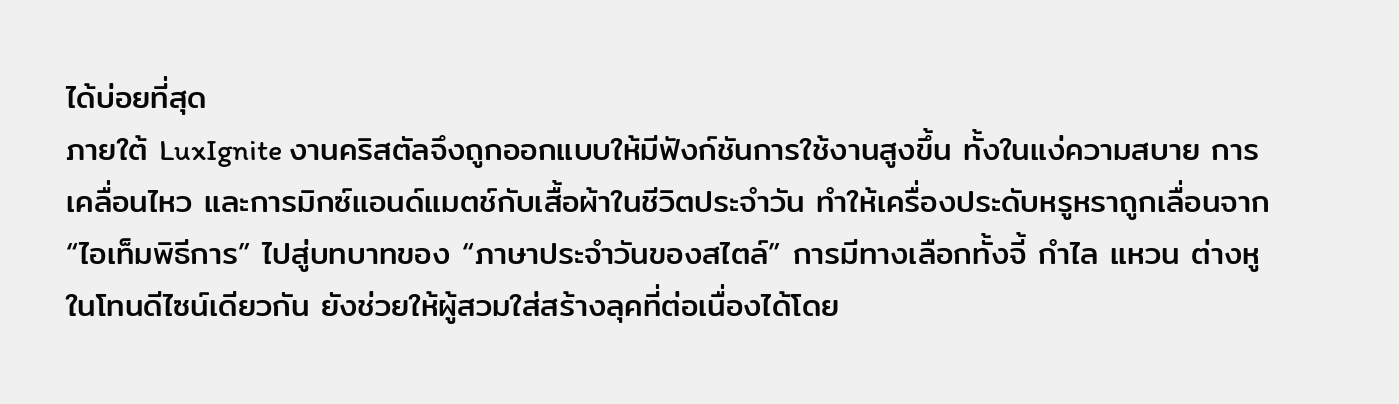ได้บ่อยที่สุด
ภายใต้ LuxIgnite งานคริสตัลจึงถูกออกแบบให้มีฟังก์ชันการใช้งานสูงขึ้น ทั้งในแง่ความสบาย การเคลื่อนไหว และการมิกซ์แอนด์แมตช์กับเสื้อผ้าในชีวิตประจำวัน ทำให้เครื่องประดับหรูหราถูกเลื่อนจาก “ไอเท็มพิธีการ” ไปสู่บทบาทของ “ภาษาประจำวันของสไตล์” การมีทางเลือกทั้งจี้ กำไล แหวน ต่างหู ในโทนดีไซน์เดียวกัน ยังช่วยให้ผู้สวมใส่สร้างลุคที่ต่อเนื่องได้โดย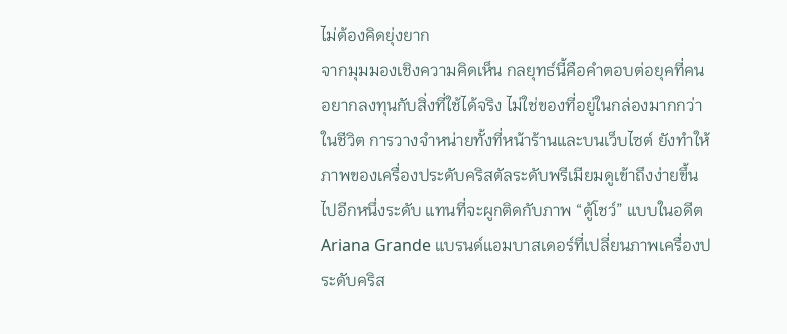ไม่ต้องคิดยุ่งยาก
จากมุมมองเชิงความคิดเห็น กลยุทธ์นี้คือคำตอบต่อยุคที่คนอยากลงทุนกับสิ่งที่ใช้ได้จริง ไม่ใช่ของที่อยู่ในกล่องมากกว่าในชีวิต การวางจำหน่ายทั้งที่หน้าร้านและบนเว็บไซต์ ยังทำให้ภาพของเครื่องประดับคริสตัลระดับพรีเมียมดูเข้าถึงง่ายขึ้นไปอีกหนึ่งระดับ แทนที่จะผูกติดกับภาพ “ตู้โชว์” แบบในอดีต
Ariana Grande แบรนด์แอมบาสเดอร์ที่เปลี่ยนภาพเครื่องประดับคริส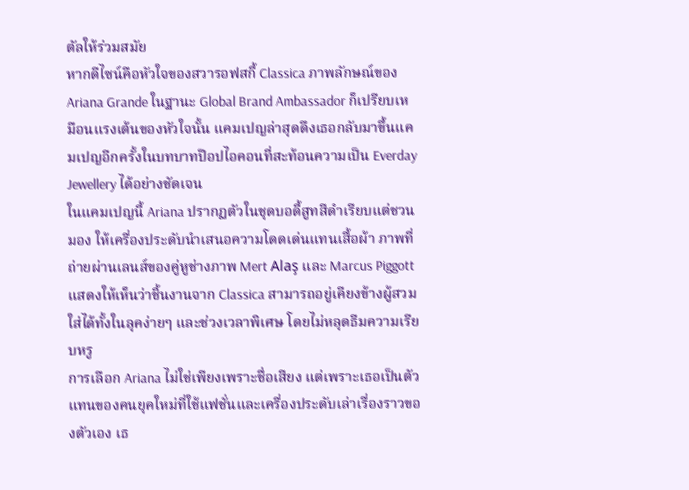ตัลให้ร่วมสมัย
หากดีไซน์คือหัวใจของสวารอฟสกี้ Classica ภาพลักษณ์ของ Ariana Grande ในฐานะ Global Brand Ambassador ก็เปรียบเหมือนแรงเต้นของหัวใจนั้น แคมเปญล่าสุดดึงเธอกลับมาขึ้นแคมเปญอีกครั้งในบทบาทป๊อปไอคอนที่สะท้อนความเป็น Everday Jewellery ได้อย่างชัดเจน
ในแคมเปญนี้ Ariana ปรากฏตัวในชุดบอดี้สูทสีดำเรียบแต่ชวนมอง ให้เครื่องประดับนำเสนอความโดดเด่นแทนเสื้อผ้า ภาพที่ถ่ายผ่านเลนส์ของคู่หูช่างภาพ Mert Alaş และ Marcus Piggott แสดงให้เห็นว่าชิ้นงานจาก Classica สามารถอยู่เคียงข้างผู้สวมใส่ได้ทั้งในลุคง่ายๆ และช่วงเวลาพิเศษ โดยไม่หลุดธีมความเรียบหรู
การเลือก Ariana ไม่ใช่เพียงเพราะชื่อเสียง แต่เพราะเธอเป็นตัวแทนของคนยุคใหม่ที่ใช้แฟชั่นและเครื่องประดับเล่าเรื่องราวของตัวเอง เธ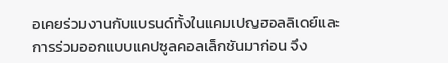อเคยร่วมงานกับแบรนด์ทั้งในแคมเปญฮอลลิเดย์และการร่วมออกแบบแคปซูลคอลเล็กชันมาก่อน จึง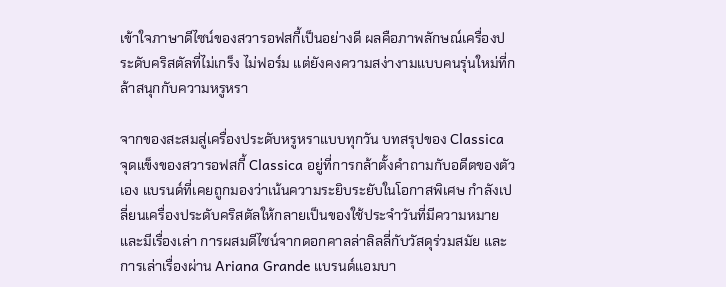เข้าใจภาษาดีไซน์ของสวารอฟสกี้เป็นอย่างดี ผลคือภาพลักษณ์เครื่องประดับคริสตัลที่ไม่เกร็ง ไม่ฟอร์ม แต่ยังคงความสง่างามแบบคนรุ่นใหม่ที่กล้าสนุกกับความหรูหรา

จากของสะสมสู่เครื่องประดับหรูหราแบบทุกวัน บทสรุปของ Classica
จุดแข็งของสวารอฟสกี้ Classica อยู่ที่การกล้าตั้งคำถามกับอดีตของตัวเอง แบรนด์ที่เคยถูกมองว่าเน้นความระยิบระยับในโอกาสพิเศษ กำลังเปลี่ยนเครื่องประดับคริสตัลให้กลายเป็นของใช้ประจำวันที่มีความหมายและมีเรื่องเล่า การผสมดีไซน์จากดอกคาลล่าลิลลี่กับวัสดุร่วมสมัย และการเล่าเรื่องผ่าน Ariana Grande แบรนด์แอมบา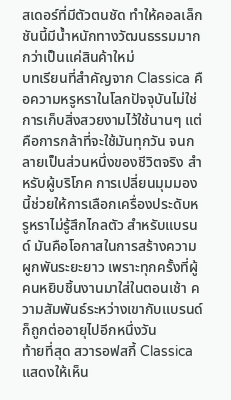สเดอร์ที่มีตัวตนชัด ทำให้คอลเล็กชันนี้มีน้ำหนักทางวัฒนธรรมมากกว่าเป็นแค่สินค้าใหม่
บทเรียนที่สำคัญจาก Classica คือความหรูหราในโลกปัจจุบันไม่ใช่การเก็บสิ่งสวยงามไว้ใช้นานๆ แต่คือการกล้าที่จะใช้มันทุกวัน จนกลายเป็นส่วนหนึ่งของชีวิตจริง สำหรับผู้บริโภค การเปลี่ยนมุมมองนี้ช่วยให้การเลือกเครื่องประดับหรูหราไม่รู้สึกไกลตัว สำหรับแบรนด์ มันคือโอกาสในการสร้างความผูกพันระยะยาว เพราะทุกครั้งที่ผู้คนหยิบชิ้นงานมาใส่ในตอนเช้า ความสัมพันธ์ระหว่างเขากับแบรนด์ก็ถูกต่ออายุไปอีกหนึ่งวัน
ท้ายที่สุด สวารอฟสกี้ Classica แสดงให้เห็น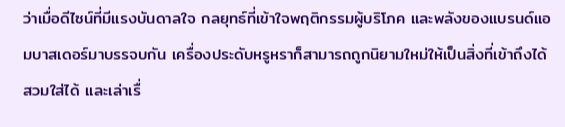ว่าเมื่อดีไซน์ที่มีแรงบันดาลใจ กลยุทธ์ที่เข้าใจพฤติกรรมผู้บริโภค และพลังของแบรนด์แอมบาสเดอร์มาบรรจบกัน เครื่องประดับหรูหราก็สามารถถูกนิยามใหม่ให้เป็นสิ่งที่เข้าถึงได้ สวมใส่ได้ และเล่าเรื่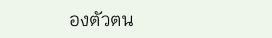องตัวตน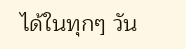ได้ในทุกๆ วัน